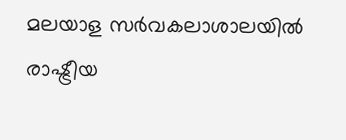മലയാള സർവകലാശാലയിൽ രാഷ്ട്രീയ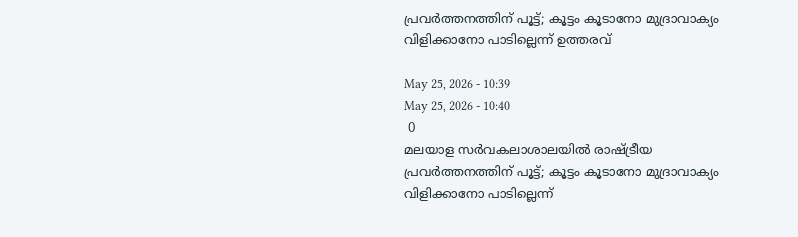പ്രവർത്തനത്തിന് പൂട്ട്; കൂട്ടം കൂടാനോ മുദ്രാവാക്യം വിളിക്കാനോ പാടില്ലെന്ന് ഉത്തരവ്

May 25, 2026 - 10:39
May 25, 2026 - 10:40
 0
മലയാള സർവകലാശാലയിൽ രാഷ്ട്രീയ പ്രവർത്തനത്തിന് പൂട്ട്; കൂട്ടം കൂടാനോ മുദ്രാവാക്യം വിളിക്കാനോ പാടില്ലെന്ന്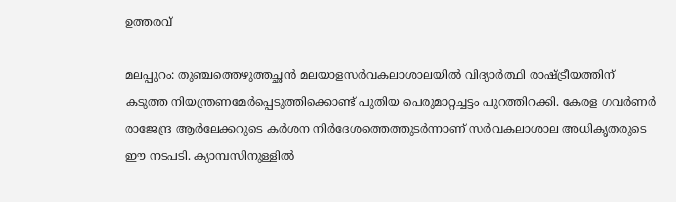ഉത്തരവ്

മലപ്പുറം: തുഞ്ചത്തെഴുത്തച്ഛൻ മലയാളസർവകലാശാലയിൽ വിദ്യാർത്ഥി രാഷ്ട്രീയത്തിന് കടുത്ത നിയന്ത്രണമേർപ്പെടുത്തിക്കൊണ്ട് പുതിയ പെരുമാറ്റച്ചട്ടം പുറത്തിറക്കി. കേരള ഗവർണർ രാജേന്ദ്ര ആർലേക്കറുടെ കർശന നിർദേശത്തെത്തുടർന്നാണ് സർവകലാശാല അധികൃതരുടെ ഈ നടപടി. ക്യാമ്പസിനുള്ളിൽ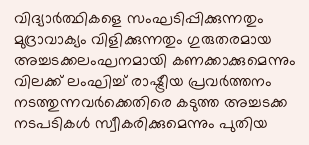വിദ്യാർത്ഥികളെ സംഘടിപ്പിക്കുന്നതും മുദ്രാവാക്യം വിളിക്കുന്നതും ഗുരുതരമായ അച്ചടക്കലംഘനമായി കണക്കാക്കുമെന്നും വിലക്ക് ലംഘിച്ച് രാഷ്ട്രീയ പ്രവർത്തനം നടത്തുന്നവർക്കെതിരെ കടുത്ത അച്ചടക്ക നടപടികൾ സ്വീകരിക്കുമെന്നും പുതിയ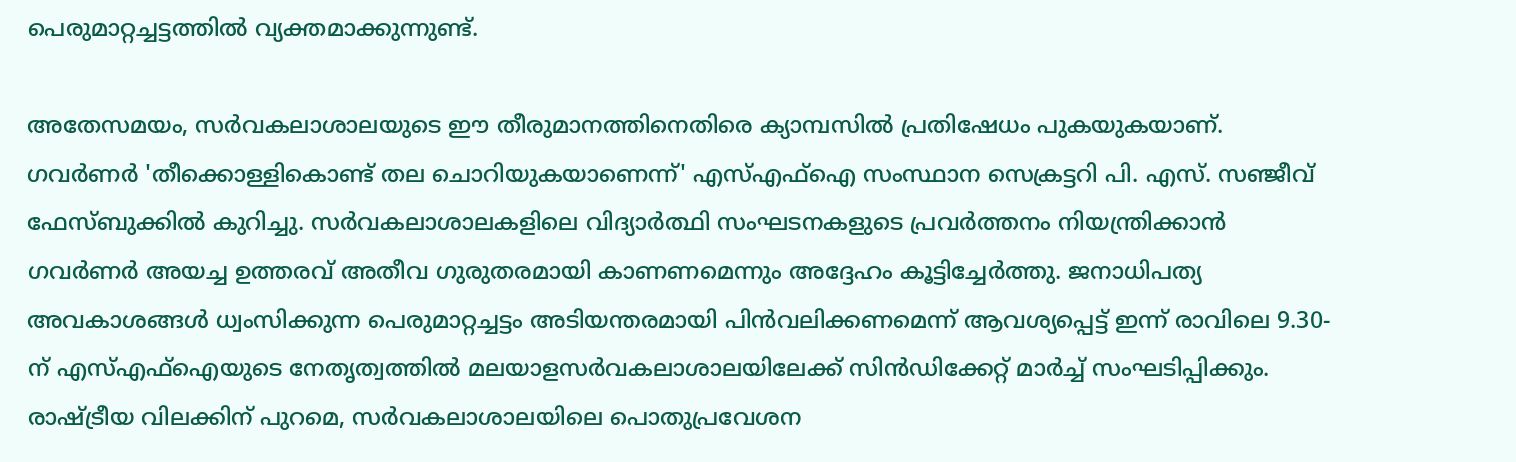പെരുമാറ്റച്ചട്ടത്തിൽ വ്യക്തമാക്കുന്നുണ്ട്.

അതേസമയം, സർവകലാശാലയുടെ ഈ തീരുമാനത്തിനെതിരെ ക്യാമ്പസിൽ പ്രതിഷേധം പുകയുകയാണ്. ഗവർണർ 'തീക്കൊള്ളികൊണ്ട് തല ചൊറിയുകയാണെന്ന്' എസ്എഫ്ഐ സംസ്ഥാന സെക്രട്ടറി പി. എസ്. സഞ്ജീവ് ഫേസ്ബുക്കിൽ കുറിച്ചു. സർവകലാശാലകളിലെ വിദ്യാർത്ഥി സംഘടനകളുടെ പ്രവർത്തനം നിയന്ത്രിക്കാൻ ഗവർണർ അയച്ച ഉത്തരവ് അതീവ ഗുരുതരമായി കാണണമെന്നും അദ്ദേഹം കൂട്ടിച്ചേർത്തു. ജനാധിപത്യ അവകാശങ്ങൾ ധ്വംസിക്കുന്ന പെരുമാറ്റച്ചട്ടം അടിയന്തരമായി പിൻവലിക്കണമെന്ന് ആവശ്യപ്പെട്ട് ഇന്ന് രാവിലെ 9.30-ന് എസ്എഫ്ഐയുടെ നേതൃത്വത്തിൽ മലയാളസർവകലാശാലയിലേക്ക് സിൻഡിക്കേറ്റ് മാർച്ച് സംഘടിപ്പിക്കും. രാഷ്ട്രീയ വിലക്കിന് പുറമെ, സർവകലാശാലയിലെ പൊതുപ്രവേശന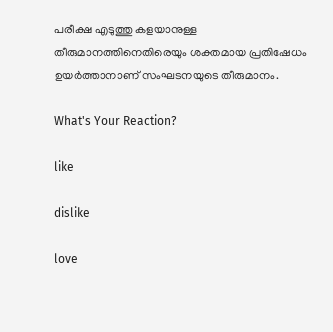പരീക്ഷ എടുത്തു കളയാനുള്ള തീരുമാനത്തിനെതിരെയും ശക്തമായ പ്രതിഷേധം ഉയർത്താനാണ് സംഘടനയുടെ തീരുമാനം.

What's Your Reaction?

like

dislike

love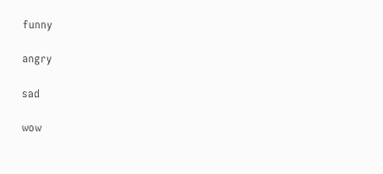funny

angry

sad

wow